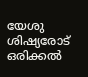യേശു ശിഷ്യരോട് ഒരിക്കൽ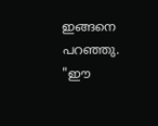ഇങ്ങനെ പറഞ്ഞു. "ഈ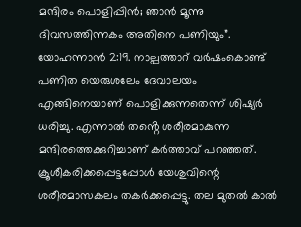മന്ദിരം പൊളിപ്പിൻ; ഞാൻ മൂന്നു ദിവസത്തിന്നകം അതിനെ പണിയും”.
യോഹന്നാൻ 2:19. നാല്പത്താറ് വർഷംകൊണ്ട് പണിത യെരുശലേം ദേവാലയം എങ്ങിനെയാണ് പൊളിക്കുന്നതെന്ന് ശിഷ്യർ ധരിച്ചു. എന്നാൽ തൻ്റെ ശരീരമാകുന്ന മന്ദിരത്തെക്കുറിച്ചാണ് കർത്താവ് പറഞ്ഞത്. ക്രൂശീകരിക്കപ്പെട്ടപ്പോൾ യേശുവിന്റെ ശരീരമാസകലം തകർക്കപ്പെട്ടു. തല മുതൽ കാൽ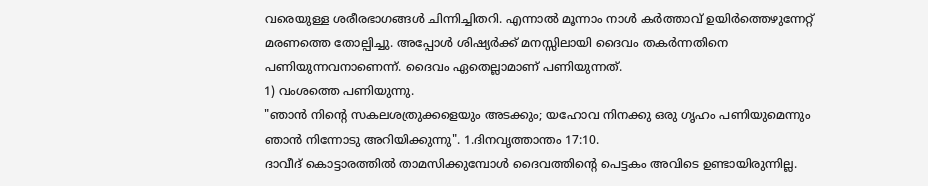വരെയുള്ള ശരീരഭാഗങ്ങൾ ചിന്നിച്ചിതറി. എന്നാൽ മൂന്നാം നാൾ കർത്താവ് ഉയിർത്തെഴുന്നേറ്റ് മരണത്തെ തോല്പിച്ചു. അപ്പോൾ ശിഷ്യർക്ക് മനസ്സിലായി ദൈവം തകർന്നതിനെ പണിയുന്നവനാണെന്ന്. ദൈവം ഏതെല്ലാമാണ് പണിയുന്നത്.
1) വംശത്തെ പണിയുന്നു.
"ഞാൻ നിന്റെ സകലശത്രുക്കളെയും അടക്കും; യഹോവ നിനക്കു ഒരു ഗൃഹം പണിയുമെന്നും ഞാൻ നിന്നോടു അറിയിക്കുന്നു". 1.ദിനവൃത്താന്തം 17:10.
ദാവീദ് കൊട്ടാരത്തിൽ താമസിക്കുമ്പോൾ ദൈവത്തിന്റെ പെട്ടകം അവിടെ ഉണ്ടായിരുന്നില്ല.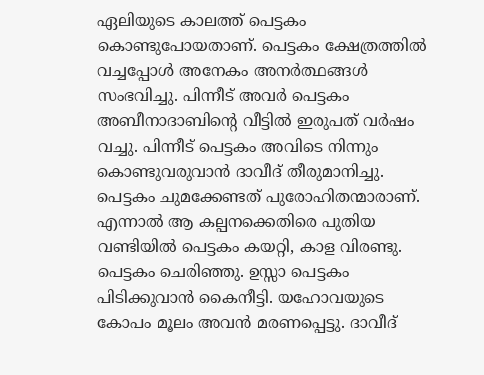ഏലിയുടെ കാലത്ത് പെട്ടകം കൊണ്ടുപോയതാണ്. പെട്ടകം ക്ഷേത്രത്തിൽ വച്ചപ്പോൾ അനേകം അനർത്ഥങ്ങൾ സംഭവിച്ചു. പിന്നീട് അവർ പെട്ടകം അബീനാദാബിൻ്റെ വീട്ടിൽ ഇരുപത് വർഷം വച്ചു. പിന്നീട് പെട്ടകം അവിടെ നിന്നും കൊണ്ടുവരുവാൻ ദാവീദ് തീരുമാനിച്ചു. പെട്ടകം ചുമക്കേണ്ടത് പുരോഹിതന്മാരാണ്. എന്നാൽ ആ കല്പനക്കെതിരെ പുതിയ വണ്ടിയിൽ പെട്ടകം കയറ്റി, കാള വിരണ്ടു. പെട്ടകം ചെരിഞ്ഞു. ഉസ്സാ പെട്ടകം പിടിക്കുവാൻ കൈനീട്ടി. യഹോവയുടെ കോപം മൂലം അവൻ മരണപ്പെട്ടു. ദാവീദ്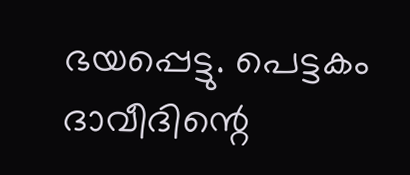ഭയപ്പെട്ടു. പെട്ടകം ദാവീദിന്റെ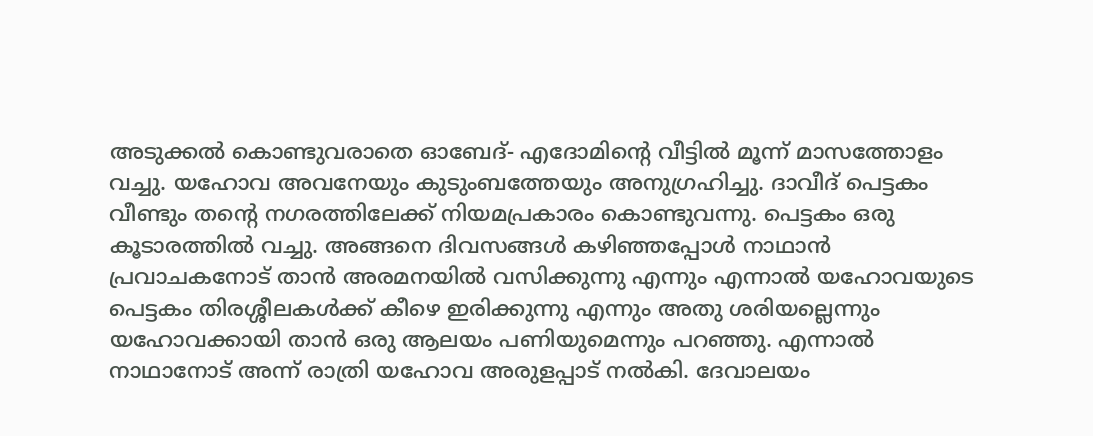അടുക്കൽ കൊണ്ടുവരാതെ ഓബേദ്- എദോമിൻ്റെ വീട്ടിൽ മൂന്ന് മാസത്തോളം വച്ചു. യഹോവ അവനേയും കുടുംബത്തേയും അനുഗ്രഹിച്ചു. ദാവീദ് പെട്ടകം വീണ്ടും തൻ്റെ നഗരത്തിലേക്ക് നിയമപ്രകാരം കൊണ്ടുവന്നു. പെട്ടകം ഒരു കൂടാരത്തിൽ വച്ചു. അങ്ങനെ ദിവസങ്ങൾ കഴിഞ്ഞപ്പോൾ നാഥാൻ പ്രവാചകനോട് താൻ അരമനയിൽ വസിക്കുന്നു എന്നും എന്നാൽ യഹോവയുടെ പെട്ടകം തിരശ്ശീലകൾക്ക് കീഴെ ഇരിക്കുന്നു എന്നും അതു ശരിയല്ലെന്നും യഹോവക്കായി താൻ ഒരു ആലയം പണിയുമെന്നും പറഞ്ഞു. എന്നാൽ നാഥാനോട് അന്ന് രാത്രി യഹോവ അരുളപ്പാട് നൽകി. ദേവാലയം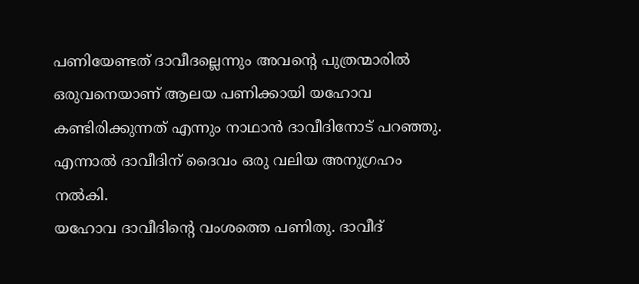പണിയേണ്ടത് ദാവീദല്ലെന്നും അവൻ്റെ പുത്രന്മാരിൽ ഒരുവനെയാണ് ആലയ പണിക്കായി യഹോവ കണ്ടിരിക്കുന്നത് എന്നും നാഥാൻ ദാവീദിനോട് പറഞ്ഞു. എന്നാൽ ദാവീദിന് ദൈവം ഒരു വലിയ അനുഗ്രഹം നൽകി.
യഹോവ ദാവീദിന്റെ വംശത്തെ പണിതു. ദാവീദ്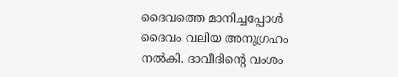ദൈവത്തെ മാനിച്ചപ്പോൾ ദൈവം വലിയ അനുഗ്രഹം നൽകി. ദാവീദിൻ്റെ വംശം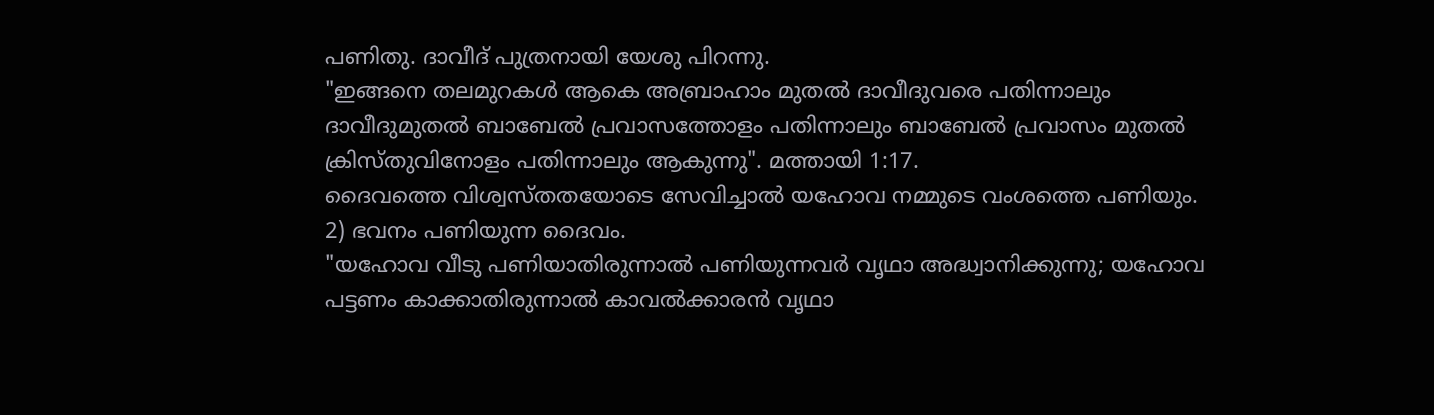പണിതു. ദാവീദ് പുത്രനായി യേശു പിറന്നു.
"ഇങ്ങനെ തലമുറകൾ ആകെ അബ്രാഹാം മുതൽ ദാവീദുവരെ പതിന്നാലും ദാവീദുമുതൽ ബാബേൽ പ്രവാസത്തോളം പതിന്നാലും ബാബേൽ പ്രവാസം മുതൽ ക്രിസ്തുവിനോളം പതിന്നാലും ആകുന്നു". മത്തായി 1:17.
ദൈവത്തെ വിശ്വസ്തതയോടെ സേവിച്ചാൽ യഹോവ നമ്മുടെ വംശത്തെ പണിയും.
2) ഭവനം പണിയുന്ന ദൈവം.
"യഹോവ വീടു പണിയാതിരുന്നാൽ പണിയുന്നവർ വൃഥാ അദ്ധ്വാനിക്കുന്നു; യഹോവ പട്ടണം കാക്കാതിരുന്നാൽ കാവൽക്കാരൻ വൃഥാ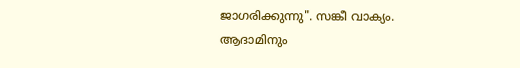ജാഗരിക്കുന്നു". സങ്കീ വാക്യം.
ആദാമിനും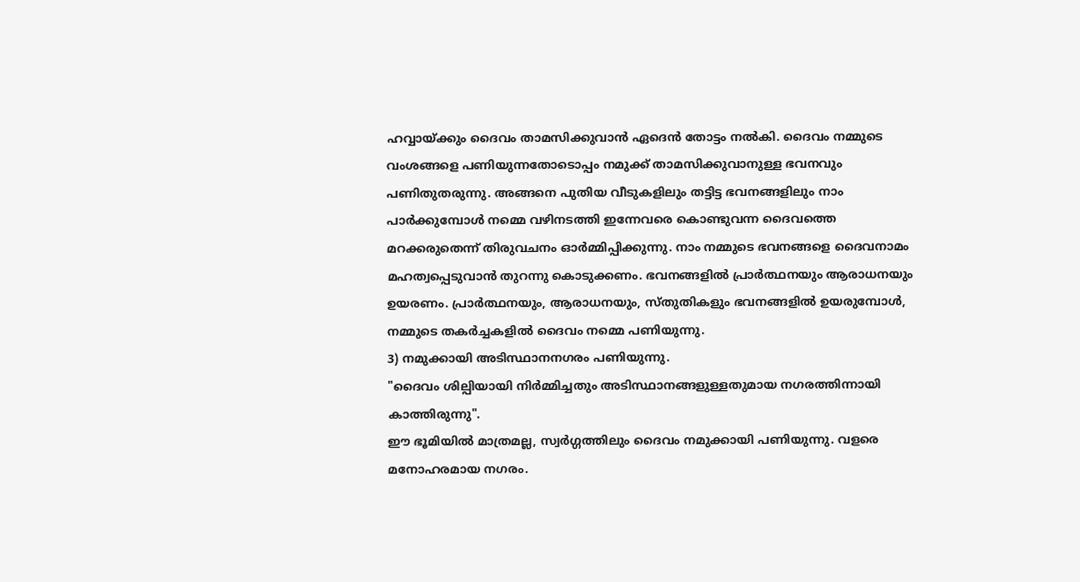ഹവ്വായ്ക്കും ദൈവം താമസിക്കുവാൻ ഏദെൻ തോട്ടം നൽകി. ദൈവം നമ്മുടെ വംശങ്ങളെ പണിയുന്നതോടൊപ്പം നമുക്ക് താമസിക്കുവാനുള്ള ഭവനവും പണിതുതരുന്നു. അങ്ങനെ പുതിയ വീടുകളിലും തട്ടിട്ട ഭവനങ്ങളിലും നാം പാർക്കുമ്പോൾ നമ്മെ വഴിനടത്തി ഇന്നേവരെ കൊണ്ടുവന്ന ദൈവത്തെ മറക്കരുതെന്ന് തിരുവചനം ഓർമ്മിപ്പിക്കുന്നു. നാം നമ്മുടെ ഭവനങ്ങളെ ദൈവനാമം മഹത്വപ്പെടുവാൻ തുറന്നു കൊടുക്കണം. ഭവനങ്ങളിൽ പ്രാർത്ഥനയും ആരാധനയും ഉയരണം. പ്രാർത്ഥനയും, ആരാധനയും, സ്തുതികളും ഭവനങ്ങളിൽ ഉയരുമ്പോൾ, നമ്മുടെ തകർച്ചകളിൽ ദൈവം നമ്മെ പണിയുന്നു.
3) നമുക്കായി അടിസ്ഥാനനഗരം പണിയുന്നു.
"ദൈവം ശില്പിയായി നിർമ്മിച്ചതും അടിസ്ഥാനങ്ങളുള്ളതുമായ നഗരത്തിന്നായി കാത്തിരുന്നു".
ഈ ഭൂമിയിൽ മാത്രമല്ല, സ്വർഗ്ഗത്തിലും ദൈവം നമുക്കായി പണിയുന്നു. വളരെ മനോഹരമായ നഗരം.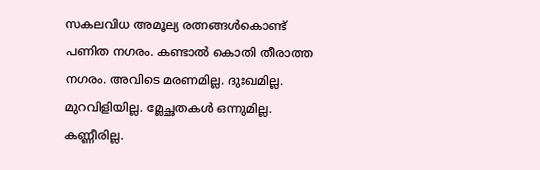സകലവിധ അമൂല്യ രത്നങ്ങൾകൊണ്ട് പണിത നഗരം. കണ്ടാൽ കൊതി തീരാത്ത നഗരം. അവിടെ മരണമില്ല. ദുഃഖമില്ല. മുറവിളിയില്ല. മ്ലേച്ഛതകൾ ഒന്നുമില്ല. കണ്ണീരില്ല.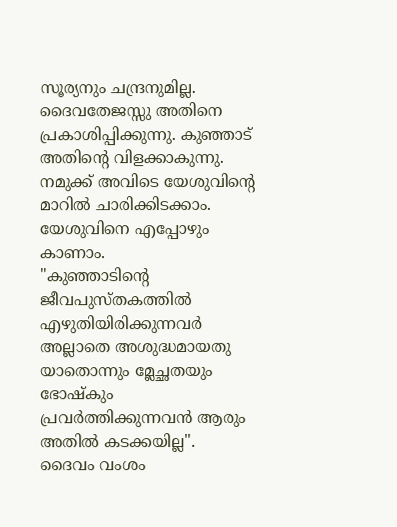സൂര്യനും ചന്ദ്രനുമില്ല. ദൈവതേജസ്സു അതിനെ പ്രകാശിപ്പിക്കുന്നു. കുഞ്ഞാട് അതിന്റെ വിളക്കാകുന്നു. നമുക്ക് അവിടെ യേശുവിൻ്റെ മാറിൽ ചാരിക്കിടക്കാം. യേശുവിനെ എപ്പോഴും കാണാം.
"കുഞ്ഞാടിന്റെ ജീവപുസ്തകത്തിൽ എഴുതിയിരിക്കുന്നവർ അല്ലാതെ അശുദ്ധമായതു യാതൊന്നും മ്ലേച്ഛതയും ഭോഷ്കും പ്രവർത്തിക്കുന്നവൻ ആരും അതിൽ കടക്കയില്ല".
ദൈവം വംശം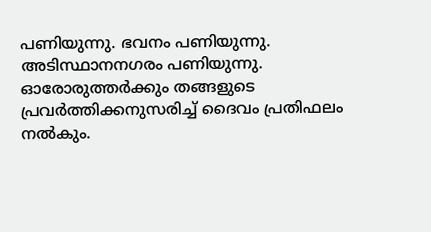പണിയുന്നു. ഭവനം പണിയുന്നു. അടിസ്ഥാനനഗരം പണിയുന്നു. ഓരോരുത്തർക്കും തങ്ങളുടെ പ്രവർത്തിക്കനുസരിച്ച് ദൈവം പ്രതിഫലം നൽകും.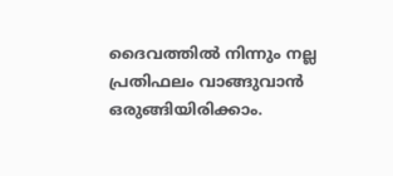ദൈവത്തിൽ നിന്നും നല്ല പ്രതിഫലം വാങ്ങുവാൻ ഒരുങ്ങിയിരിക്കാം.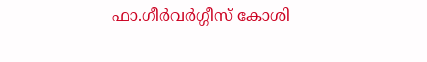ഫാ.ഗീർവർഗ്ഗീസ് കോശി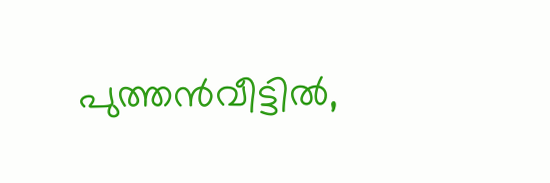പുത്തൻവീട്ടിൽ,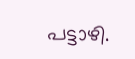പട്ടാഴി.